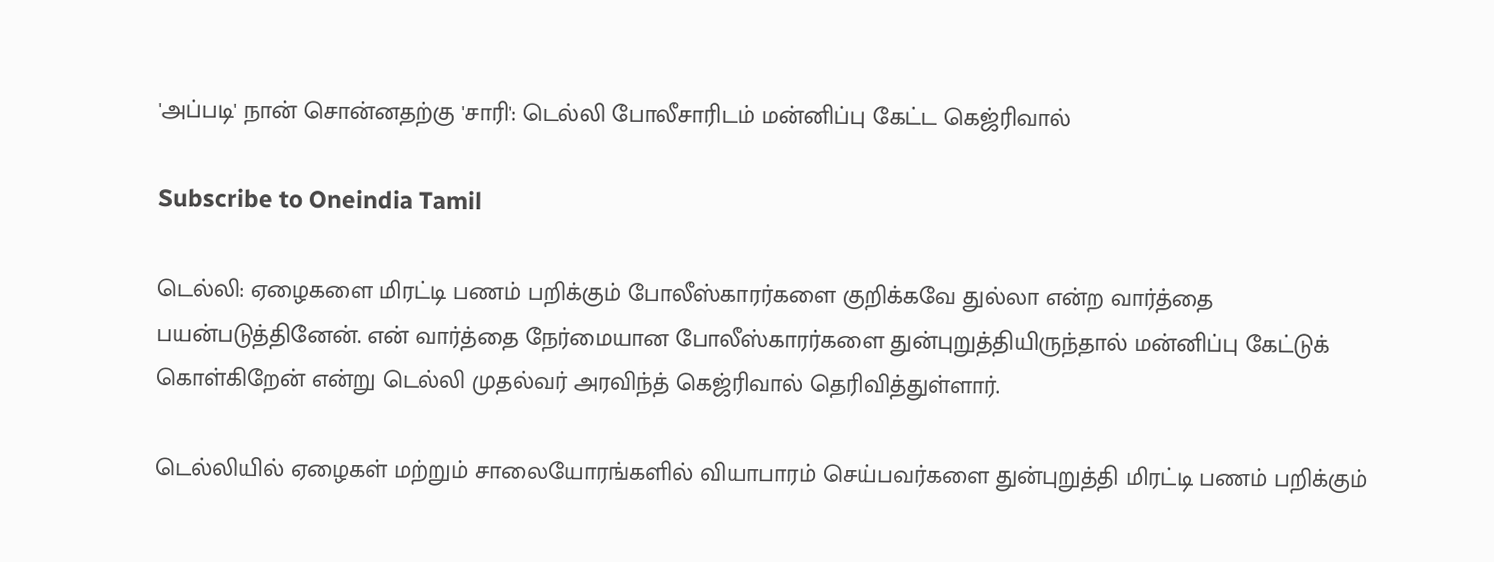'அப்படி' நான் சொன்னதற்கு 'சாரி': டெல்லி போலீசாரிடம் மன்னிப்பு கேட்ட கெஜ்ரிவால்

Subscribe to Oneindia Tamil

டெல்லி: ஏழைகளை மிரட்டி பணம் பறிக்கும் போலீஸ்காரர்களை குறிக்கவே துல்லா என்ற வார்த்தை பயன்படுத்தினேன். என் வார்த்தை நேர்மையான போலீஸ்காரர்களை துன்புறுத்தியிருந்தால் மன்னிப்பு கேட்டுக் கொள்கிறேன் என்று டெல்லி முதல்வர் அரவிந்த் கெஜ்ரிவால் தெரிவித்துள்ளார்.

டெல்லியில் ஏழைகள் மற்றும் சாலையோரங்களில் வியாபாரம் செய்பவர்களை துன்புறுத்தி மிரட்டி பணம் பறிக்கும்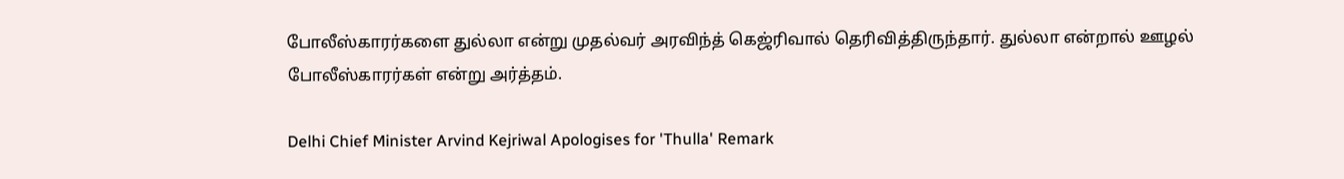போலீஸ்காரர்களை துல்லா என்று முதல்வர் அரவிந்த் கெஜ்ரிவால் தெரிவித்திருந்தார். துல்லா என்றால் ஊழல் போலீஸ்காரர்கள் என்று அர்த்தம்.

Delhi Chief Minister Arvind Kejriwal Apologises for 'Thulla' Remark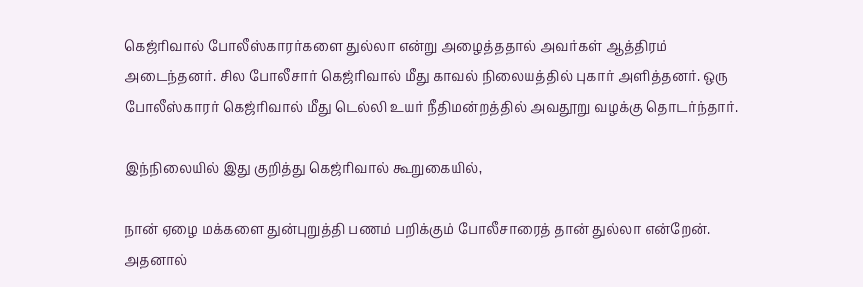கெஜ்ரிவால் போலீஸ்காரர்களை துல்லா என்று அழைத்ததால் அவர்கள் ஆத்திரம் அடைந்தனர். சில போலீசார் கெஜ்ரிவால் மீது காவல் நிலையத்தில் புகார் அளித்தனர். ஒரு போலீஸ்காரர் கெஜ்ரிவால் மீது டெல்லி உயர் நீதிமன்றத்தில் அவதூறு வழக்கு தொடர்ந்தார்.

இந்நிலையில் இது குறித்து கெஜ்ரிவால் கூறுகையில்,

நான் ஏழை மக்களை துன்புறுத்தி பணம் பறிக்கும் போலீசாரைத் தான் துல்லா என்றேன். அதனால்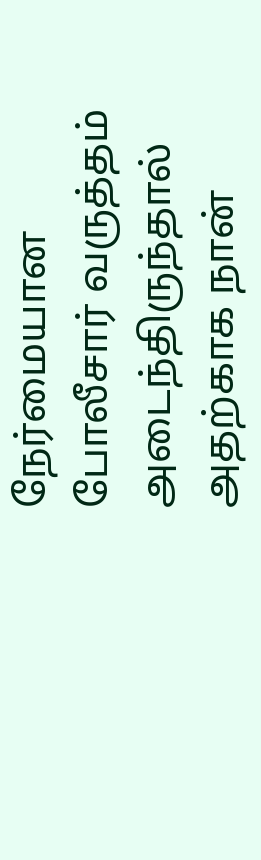நேர்மையான போலீசார் வருத்தம் அடைந்திருந்தால் அதற்காக நான்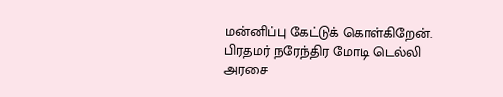மன்னிப்பு கேட்டுக் கொள்கிறேன். பிரதமர் நரேந்திர மோடி டெல்லி அரசை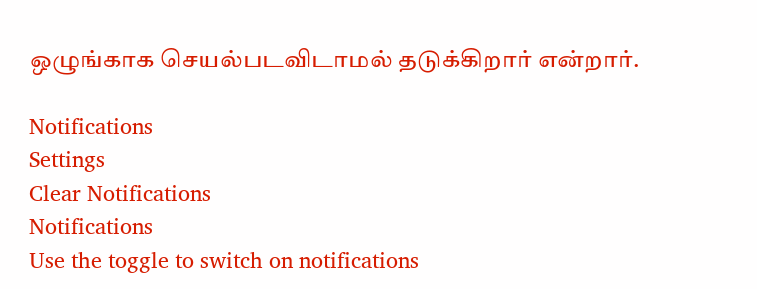ஒழுங்காக செயல்படவிடாமல் தடுக்கிறார் என்றார்.

Notifications
Settings
Clear Notifications
Notifications
Use the toggle to switch on notifications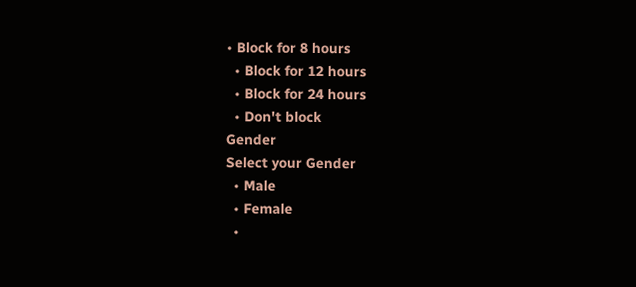• Block for 8 hours
  • Block for 12 hours
  • Block for 24 hours
  • Don't block
Gender
Select your Gender
  • Male
  • Female
  •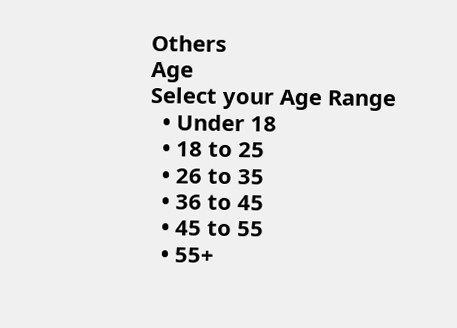Others
Age
Select your Age Range
  • Under 18
  • 18 to 25
  • 26 to 35
  • 36 to 45
  • 45 to 55
  • 55+